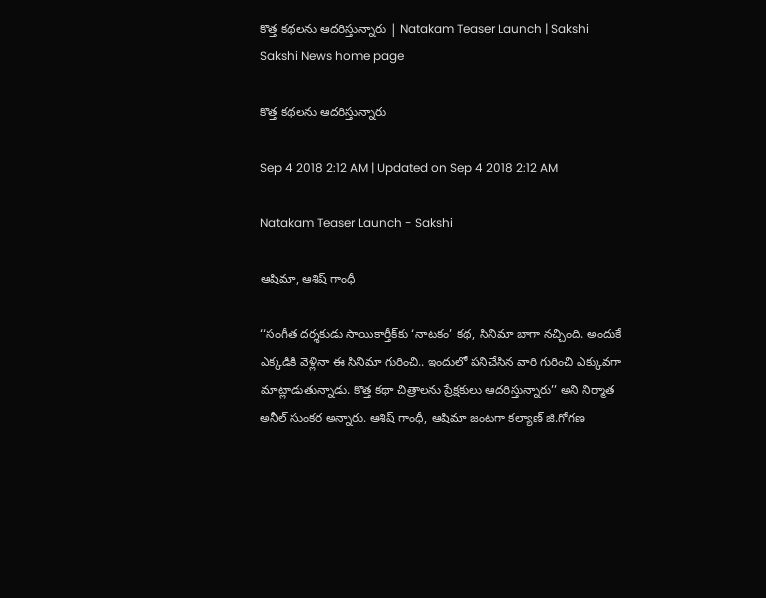కొత్త కథలను ఆదరిస్తున్నారు | Natakam Teaser Launch | Sakshi
Sakshi News home page

కొత్త కథలను ఆదరిస్తున్నారు

Sep 4 2018 2:12 AM | Updated on Sep 4 2018 2:12 AM

Natakam Teaser Launch - Sakshi

ఆషిమా, ఆశిష్‌ గాంధీ

‘‘సంగీత దర్శకుడు సాయికార్తీక్‌కు ‘నాటకం’ కథ, సినిమా బాగా నచ్చింది. అందుకే ఎక్కడికి వెళ్లినా ఈ సినిమా గురించి.. ఇందులో పనిచేసిన వారి గురించి ఎక్కువగా మాట్లాడుతున్నాడు. కొత్త కథా చిత్రాలను ప్రేక్షకులు ఆదరిస్తున్నారు’’ అని నిర్మాత అనీల్‌ సుంకర అన్నారు. ఆశిష్‌ గాంధీ, ఆషిమా జంటగా కల్యాణ్‌ జి.గోగణ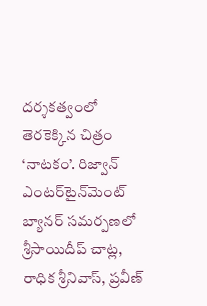దర్శకత్వంలో తెరకెక్కిన చిత్రం ‘నాటకం’. రిజ్వాన్‌ ఎంటర్‌టైన్‌మెంట్‌ బ్యానర్‌ సమర్పణలో శ్రీసాయిదీప్‌ చాట్ల, రాధిక శ్రీనివాస్, ప్రవీణ్‌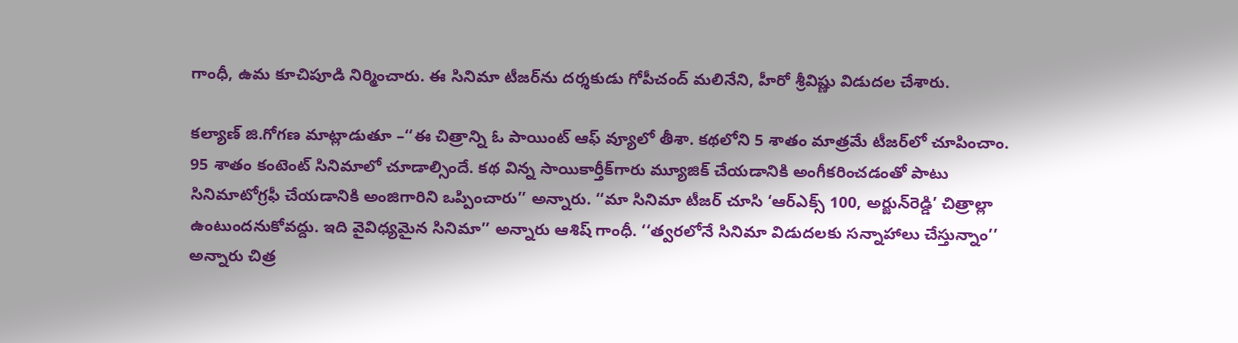గాంధీ, ఉమ కూచిపూడి నిర్మించారు. ఈ సినిమా టీజర్‌ను దర్శకుడు గోపీచంద్‌ మలినేని, హీరో శ్రీవిష్ణు విడుదల చేశారు.

కల్యాణ్‌ జి.గోగణ మాట్లాడుతూ –‘‘ఈ చిత్రాన్ని ఓ పాయింట్‌ ఆఫ్‌ వ్యూలో తీశా. కథలోని 5 శాతం మాత్రమే టీజర్‌లో చూపించాం. 95 శాతం కంటెంట్‌ సినిమాలో చూడాల్సిందే. కథ విన్న సాయికార్తీక్‌గారు మ్యూజిక్‌ చేయడానికి అంగీకరించడంతో పాటు సినిమాటోగ్రఫీ చేయడానికి అంజిగారిని ఒప్పించారు’’ అన్నారు. ‘‘మా సినిమా టీజర్‌ చూసి ‘ఆర్‌ఎక్స్‌ 100, అర్జున్‌రెడ్డి’ చిత్రాల్లా ఉంటుందనుకోవద్దు. ఇది వైవిధ్యమైన సినిమా’’ అన్నారు ఆశిష్‌ గాంధీ. ‘‘త్వరలోనే సినిమా విడుదలకు సన్నాహాలు చేస్తున్నాం’’ అన్నారు చిత్ర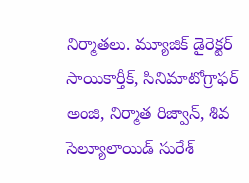నిర్మాతలు. మ్యూజిక్‌ డైరెక్టర్‌ సాయికార్తీక్, సినిమాటోగ్రాఫర్‌ అంజి, నిర్మాత రిజ్వాన్, శివ సెల్యూలాయిడ్‌ సురేశ్‌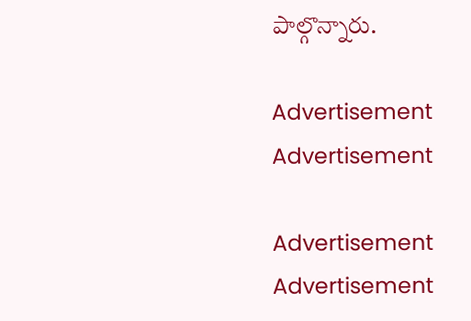పాల్గొన్నారు.

Advertisement
Advertisement

Advertisement
Advertisement